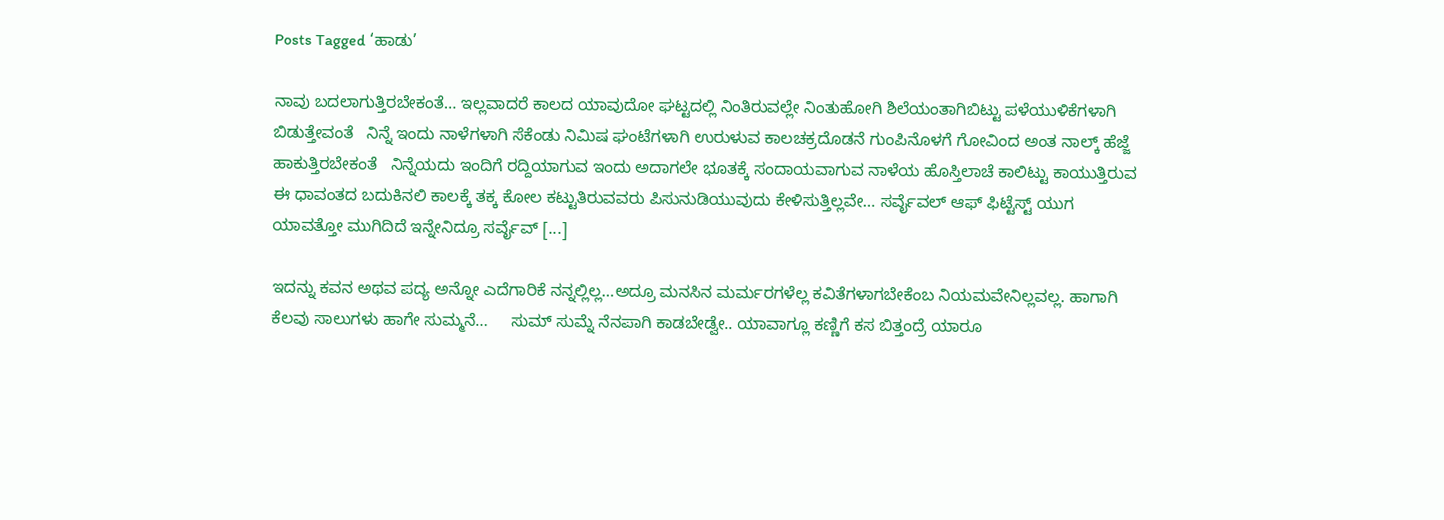Posts Tagged ‘ಹಾಡು’

ನಾವು ಬದಲಾಗುತ್ತಿರಬೇಕಂತೆ… ಇಲ್ಲವಾದರೆ ಕಾಲದ ಯಾವುದೋ ಘಟ್ಟದಲ್ಲಿ ನಿಂತಿರುವಲ್ಲೇ ನಿಂತುಹೋಗಿ ಶಿಲೆಯಂತಾಗಿಬಿಟ್ಟು ಪಳೆಯುಳಿಕೆಗಳಾಗಿ ಬಿಡುತ್ತೇವಂತೆ   ನಿನ್ನೆ ಇಂದು ನಾಳೆಗಳಾಗಿ ಸೆಕೆಂಡು ನಿಮಿಷ ಘಂಟೆಗಳಾಗಿ ಉರುಳುವ ಕಾಲಚಕ್ರದೊಡನೆ ಗುಂಪಿನೊಳಗೆ ಗೋವಿಂದ ಅಂತ ನಾಲ್ಕ್ ಹೆಜ್ಜೆ ಹಾಕುತ್ತಿರಬೇಕಂತೆ   ನಿನ್ನೆಯದು ಇಂದಿಗೆ ರದ್ದಿಯಾಗುವ ಇಂದು ಅದಾಗಲೇ ಭೂತಕ್ಕೆ ಸಂದಾಯವಾಗುವ ನಾಳೆಯ ಹೊಸ್ತಿಲಾಚೆ ಕಾಲಿಟ್ಟು ಕಾಯುತ್ತಿರುವ ಈ ಧಾವಂತದ ಬದುಕಿನಲಿ ಕಾಲಕ್ಕೆ ತಕ್ಕ ಕೋಲ ಕಟ್ಟುತಿರುವವರು ಪಿಸುನುಡಿಯುವುದು ಕೇಳಿಸುತ್ತಿಲ್ಲವೇ… ಸರ್ವೈವಲ್ ಆಫ್ ಫಿಟ್ಟೆಸ್ಟ್ ಯುಗ ಯಾವತ್ತೋ ಮುಗಿದಿದೆ ಇನ್ನೇನಿದ್ರೂ ಸರ್ವೈವ್ [...]

ಇದನ್ನು ಕವನ ಅಥವ ಪದ್ಯ ಅನ್ನೋ ಎದೆಗಾರಿಕೆ ನನ್ನಲ್ಲಿಲ್ಲ…ಅದ್ರೂ ಮನಸಿನ ಮರ್ಮರಗಳೆಲ್ಲ ಕವಿತೆಗಳಾಗಬೇಕೆಂಬ ನಿಯಮವೇನಿಲ್ಲವಲ್ಲ. ಹಾಗಾಗಿ ಕೆಲವು ಸಾಲುಗಳು ಹಾಗೇ ಸುಮ್ಮನೆ…     ಸುಮ್ ಸುಮ್ನೆ ನೆನಪಾಗಿ ಕಾಡಬೇಡ್ವೇ.. ಯಾವಾಗ್ಲೂ ಕಣ್ಣಿಗೆ ಕಸ ಬಿತ್ತಂದ್ರೆ ಯಾರೂ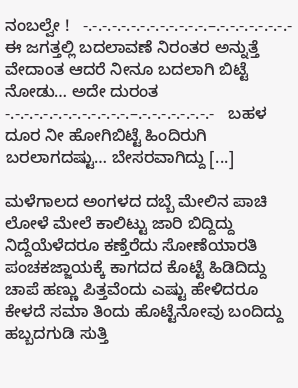ನಂಬಲ್ವೇ !   -.-.-.-.-.-.-.-.-.-.-.-.-.–.-.-.-.-.-.-.-.-   ಈ ಜಗತ್ತಲ್ಲಿ ಬದಲಾವಣೆ ನಿರಂತರ ಅನ್ನುತ್ತೆ ವೇದಾಂತ ಆದರೆ ನೀನೂ ಬದಲಾಗಿ ಬಿಟ್ಟೆ ನೋಡು… ಅದೇ ದುರಂತ   -.-.-.-.-.-.-.-.-.-.-.-.-.–.-.-.-.-.-.-.-.-   ಬಹಳ ದೂರ ನೀ ಹೋಗಿಬಿಟ್ಟೆ ಹಿಂದಿರುಗಿ ಬರಲಾಗದಷ್ಟು… ಬೇಸರವಾಗಿದ್ದು [...]

ಮಳೆಗಾಲದ ಅಂಗಳದ ದಬ್ಬೆ ಮೇಲಿನ ಪಾಚಿ ಲೋಳೆ ಮೇಲೆ ಕಾಲಿಟ್ಟು ಜಾರಿ ಬಿದ್ದಿದ್ದು   ನಿದ್ದೆಯೆಳೆದರೂ ಕಣ್ತೆರೆದು ಸೋಣೆಯಾರತಿ ಪಂಚಕಜ್ಜಾಯಕ್ಕೆ ಕಾಗದದ ಕೊಟ್ಟೆ ಹಿಡಿದಿದ್ದು   ಚಾಪೆ ಹಣ್ಣು ಪಿತ್ತವೆಂದು ಎಷ್ಟು ಹೇಳಿದರೂ ಕೇಳದೆ ಸಮಾ ತಿಂದು ಹೊಟ್ಟೆನೋವು ಬಂದಿದ್ದು   ಹಬ್ಬದಗುಡಿ ಸುತ್ತಿ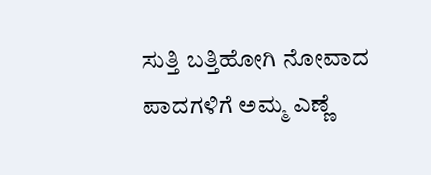ಸುತ್ತಿ ಬತ್ತಿಹೋಗಿ ನೋವಾದ ಪಾದಗಳಿಗೆ ಅಮ್ಮ ಎಣ್ಣೆ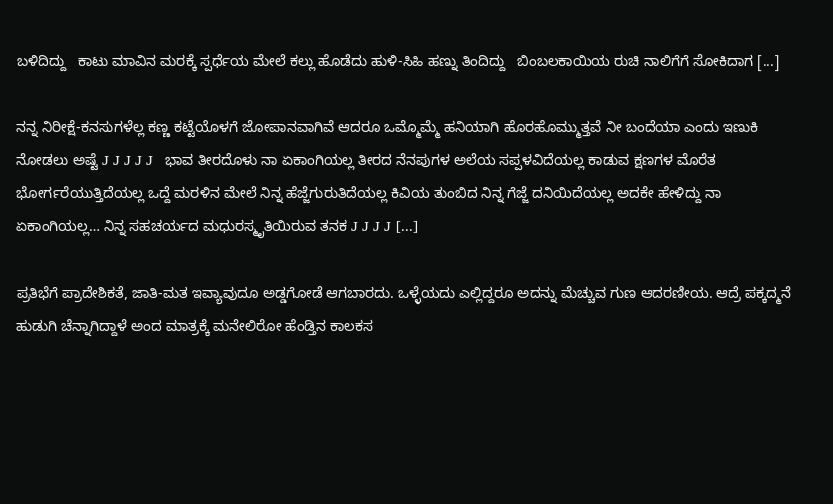ಬಳಿದಿದ್ದು   ಕಾಟು ಮಾವಿನ ಮರಕ್ಕೆ ಸ್ಪರ್ಧೆಯ ಮೇಲೆ ಕಲ್ಲು ಹೊಡೆದು ಹುಳಿ-ಸಿಹಿ ಹಣ್ನು ತಿಂದಿದ್ದು   ಬಿಂಬಲಕಾಯಿಯ ರುಚಿ ನಾಲಿಗೆಗೆ ಸೋಕಿದಾಗ [...]

ನನ್ನ ನಿರೀಕ್ಷೆ-ಕನಸುಗಳೆಲ್ಲ ಕಣ್ಣ ಕಟ್ಟೆಯೊಳಗೆ ಜೋಪಾನವಾಗಿವೆ ಆದರೂ ಒಮ್ಮೊಮ್ಮೆ ಹನಿಯಾಗಿ ಹೊರಹೊಮ್ಮುತ್ತವೆ ನೀ ಬಂದೆಯಾ ಎಂದು ಇಣುಕಿ ನೋಡಲು ಅಷ್ಟೆ J J J J J   ಭಾವ ತೀರದೊಳು ನಾ ಏಕಾಂಗಿಯಲ್ಲ ತೀರದ ನೆನಪುಗಳ ಅಲೆಯ ಸಪ್ಪಳವಿದೆಯಲ್ಲ ಕಾಡುವ ಕ್ಷಣಗಳ ಮೊರೆತ ಭೋರ್ಗರೆಯುತ್ತಿದೆಯಲ್ಲ ಒದ್ದೆ ಮರಳಿನ ಮೇಲೆ ನಿನ್ನ ಹೆಜ್ಜೆಗುರುತಿದೆಯಲ್ಲ ಕಿವಿಯ ತುಂಬಿದ ನಿನ್ನ ಗೆಜ್ಜೆ ದನಿಯಿದೆಯಲ್ಲ ಅದಕೇ ಹೇಳಿದ್ದು ನಾ ಏಕಾಂಗಿಯಲ್ಲ… ನಿನ್ನ ಸಹಚರ್ಯದ ಮಧುರಸ್ಮೃತಿಯಿರುವ ತನಕ J J J J [...]

ಪ್ರತಿಭೆಗೆ ಪ್ರಾದೇಶಿಕತೆ, ಜಾತಿ-ಮತ ಇವ್ಯಾವುದೂ ಅಡ್ಡಗೋಡೆ ಆಗಬಾರದು. ಒಳ್ಳೆಯದು ಎಲ್ಲಿದ್ದರೂ ಅದನ್ನು ಮೆಚ್ಚುವ ಗುಣ ಆದರಣೀಯ. ಆದ್ರೆ ಪಕ್ಕದ್ಮನೆ ಹುಡುಗಿ ಚೆನ್ನಾಗಿದ್ದಾಳೆ ಅಂದ ಮಾತ್ರಕ್ಕೆ ಮನೇಲಿರೋ ಹೆಂಡ್ತಿನ ಕಾಲಕಸ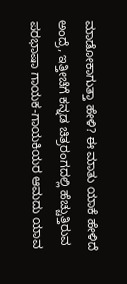ಮಾಡೋಕಾಗುತ್ತಾ ಹೇಳಿ? ಈ ಮಾತು ಯಾಕೆ ಹೇಳಿದೆ ಅಂದ್ರೆ, ಇತ್ತೀಚೆಗೆ ಕನ್ನಡ ಚಿತ್ರರಂಗದಲ್ಲಿ ಹೆಚ್ಚುತ್ತಿರುವ ಪರಭಾಷಾ ಗಾಯಕ-ಗಾಯಕಿಯರ ಆಮದು ಯಾವ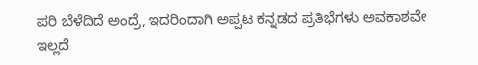ಪರಿ ಬೆಳೆದಿದೆ ಅಂದ್ರೆ, ಇದರಿಂದಾಗಿ ಅಪ್ಪಟ ಕನ್ನಡದ ಪ್ರತಿಭೆಗಳು ಅವಕಾಶವೇ ಇಲ್ಲದೆ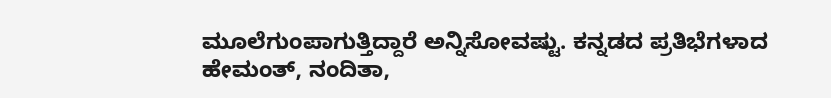ಮೂಲೆಗುಂಪಾಗುತ್ತಿದ್ದಾರೆ ಅನ್ನಿಸೋವಷ್ಟು. ಕನ್ನಡದ ಪ್ರತಿಭೆಗಳಾದ ಹೇಮಂತ್, ನಂದಿತಾ,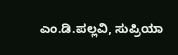ಎಂ.ಡಿ.ಪಲ್ಲವಿ, ಸುಪ್ರಿಯಾ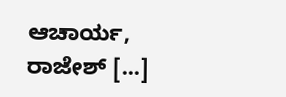ಆಚಾರ್ಯ, ರಾಜೇಶ್ [...]